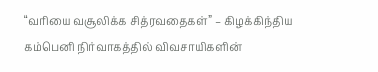“வரியை வசூலிக்க சித்ரவதைகள்” – கிழக்கிந்திய கம்பெனி நிர்வாகத்தில் விவசாயிகளின்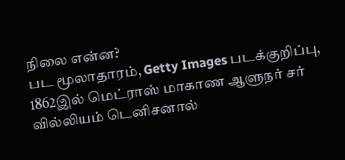நிலை என்ன?
பட மூலாதாரம், Getty Images படக்குறிப்பு, 1862இல் மெட்ராஸ் மாகாண ஆளுநர் சர் வில்லியம் டெனிசனால்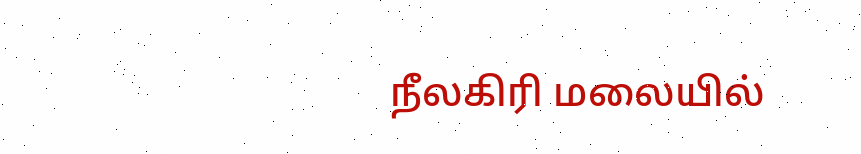நீலகிரி மலையில்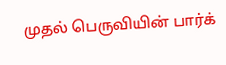முதல் பெருவியின் பார்க்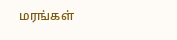மரங்கள்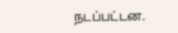நடப்பட்டன.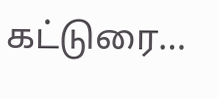கட்டுரை…